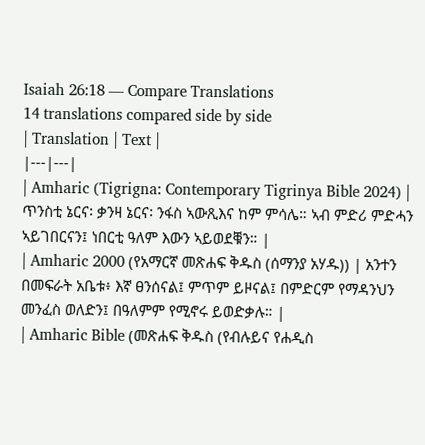Isaiah 26:18 — Compare Translations
14 translations compared side by side
| Translation | Text |
|---|---|
| Amharic (Tigrigna: Contemporary Tigrinya Bible 2024) | ጥንስቲ ኔርና፡ ቃንዛ ኔርና፡ ንፋስ ኣውጺእና ከም ምሳሌ። ኣብ ምድሪ ምድሓን ኣይገበርናን፤ ነበርቲ ዓለም እውን ኣይወደቑን። |
| Amharic 2000 (የአማርኛ መጽሐፍ ቅዱስ (ሰማንያ አሃዱ)) | አንተን በመፍራት አቤቱ፥ እኛ ፀንሰናል፤ ምጥም ይዞናል፤ በምድርም የማዳንህን መንፈስ ወለድን፤ በዓለምም የሚኖሩ ይወድቃሉ። |
| Amharic Bible (መጽሐፍ ቅዱስ (የብሉይና የሐዲስ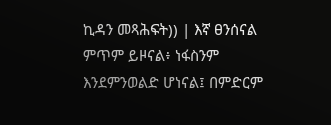ኪዳን መጻሕፍት)) | እኛ ፀንሰናል ምጥም ይዞናል፥ ነፋስንም እንደምንወልድ ሆነናል፤ በምድርም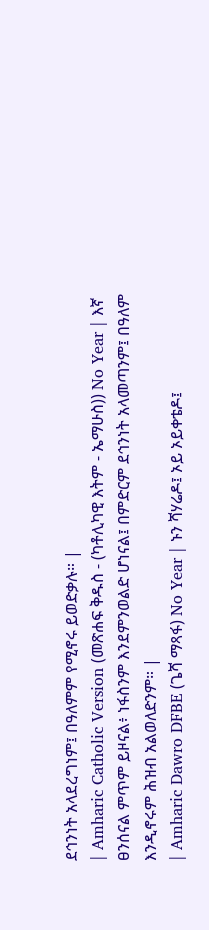ደኅንነት አላደረግነም፤ በዓለምም የሚኖሩ ይወድቃሉ። |
| Amharic Catholic Version (መጽሐፍ ቅዱስ - (ካቶሊካዊ እትም - ኤማሁስ)) No Year | እኛ ፀንሰናል ምጥም ይዞናል፥ ነፋስንም እንደምንወልድ ሆነናል፤ በምድርም ደኅንነት አላመጣንም፤ በዓለም እንዲኖሩም ሕዝብ አልወለድንም። |
| Amharic Dawro DFBE (ጌሻ ማጻፋ) No Year | ኑን ሻሃሬዶ፤ ኦይ ኦይቀቴዶ፤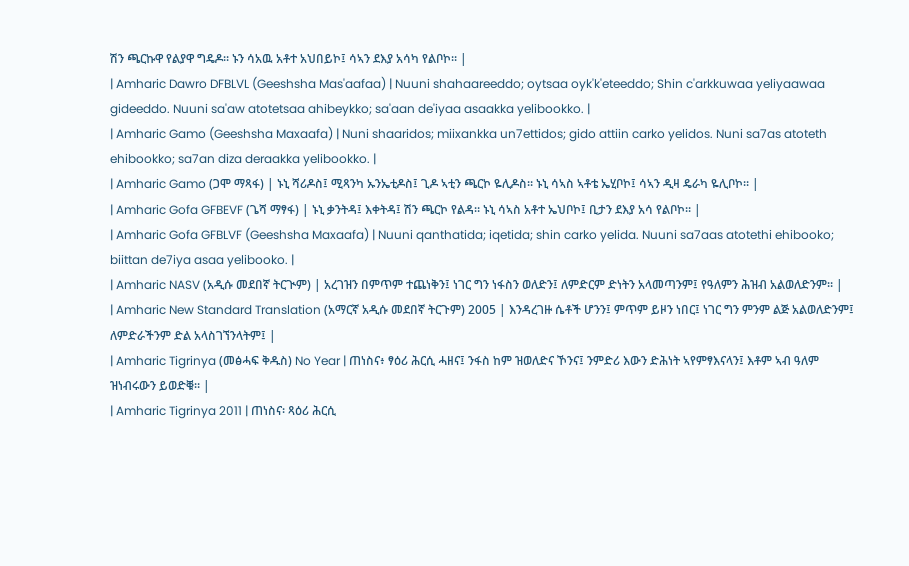ሽን ጫርኩዋ የልያዋ ግዴዶ። ኑን ሳአዉ አቶተ አህበይኮ፤ ሳኣን ደእያ አሳካ የልቦኮ። |
| Amharic Dawro DFBLVL (Geeshsha Mas'aafaa) | Nuuni shahaareeddo; oytsaa oyk'k'eteeddo; Shin c'arkkuwaa yeliyaawaa gideeddo. Nuuni sa'aw atotetsaa ahibeykko; sa'aan de'iyaa asaakka yelibookko. |
| Amharic Gamo (Geeshsha Maxaafa) | Nuni shaaridos; miixankka un7ettidos; gido attiin carko yelidos. Nuni sa7as atoteth ehibookko; sa7an diza deraakka yelibookko. |
| Amharic Gamo (ጋሞ ማጻፋ) | ኑኒ ሻሪዶስ፤ ሚጻንካ ኡንኤቲዶስ፤ ጊዶ ኣቲን ጫርኮ ዬሊዶስ። ኑኒ ሳኣስ ኣቶቴ ኤሂቦኮ፤ ሳኣን ዲዛ ዴራካ ዬሊቦኮ። |
| Amharic Gofa GFBEVF (ጌሻ ማፃፋ) | ኑኒ ቃንትዳ፤ እቀትዳ፤ ሽን ጫርኮ የልዳ። ኑኒ ሳኣስ አቶተ ኤህቦኮ፤ ቢታን ደእያ አሳ የልቦኮ። |
| Amharic Gofa GFBLVF (Geeshsha Maxaafa) | Nuuni qanthatida; iqetida; shin carko yelida. Nuuni sa7aas atotethi ehibooko; biittan de7iya asaa yelibooko. |
| Amharic NASV (አዲሱ መደበኛ ትርጒም) | አረገዝን በምጥም ተጨነቅን፤ ነገር ግን ነፋስን ወለድን፤ ለምድርም ድነትን አላመጣንም፤ የዓለምን ሕዝብ አልወለድንም። |
| Amharic New Standard Translation (አማርኛ አዲሱ መደበኛ ትርጉም) 2005 | እንዳረገዙ ሴቶች ሆንን፤ ምጥም ይዞን ነበር፤ ነገር ግን ምንም ልጅ አልወለድንም፤ ለምድራችንም ድል አላስገኘንላትም፤ |
| Amharic Tigrinya (መፅሓፍ ቅዱስ) No Year | ጠነስና፥ ፃዕሪ ሕርሲ ሓዘና፤ ንፋስ ከም ዝወለድና ኾንና፤ ንምድሪ እውን ድሕነት ኣየምፃእናላን፤ እቶም ኣብ ዓለም ዝነብሩውን ይወድቑ። |
| Amharic Tigrinya 2011 | ጠነስና፡ ጻዕሪ ሕርሲ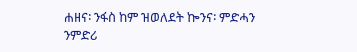ሐዘና፡ ንፋስ ከም ዝወለደት ኰንና፡ ምድሓን ንምድሪ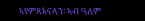ኣየምጻእናላን፡ ኣብ ዓለም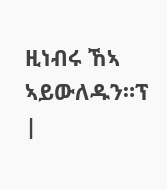ዚነብሩ ኸኣ ኣይውለዱን።ፕ |